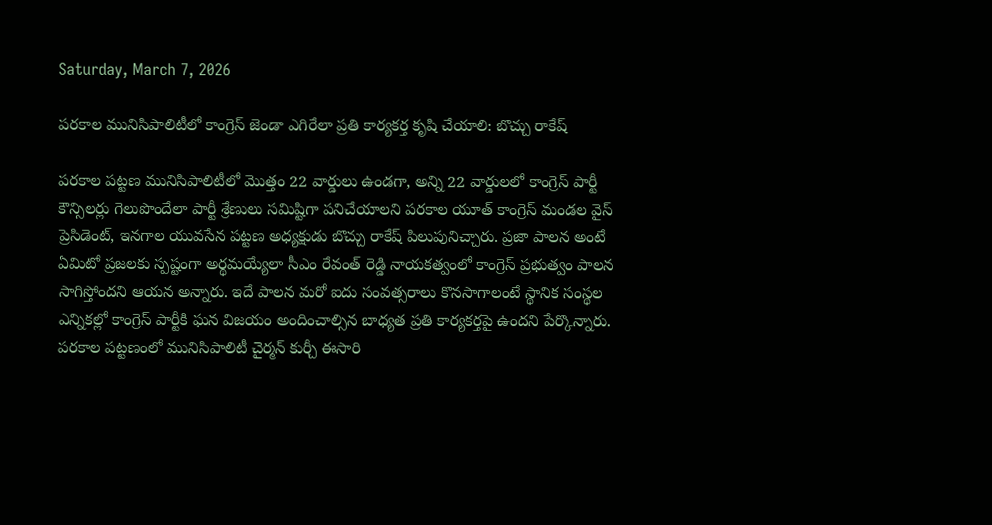Saturday, March 7, 2026

పరకాల మునిసిపాలిటీలో కాంగ్రెస్ జెండా ఎగిరేలా ప్రతి కార్యకర్త కృషి చేయాలి: బొచ్చు రాకేష్

పరకాల పట్టణ మునిసిపాలిటీలో మొత్తం 22 వార్డులు ఉండగా, అన్ని 22 వార్డులలో కాంగ్రెస్ పార్టీ కౌన్సిలర్లు గెలుపొందేలా పార్టీ శ్రేణులు సమిష్టిగా పనిచేయాలని పరకాల యూత్ కాంగ్రెస్ మండల వైస్ ప్రెసిడెంట్, ఇనగాల యువసేన పట్టణ అధ్యక్షుడు బొచ్చు రాకేష్ పిలుపునిచ్చారు. ప్రజా పాలన అంటే ఏమిటో ప్రజలకు స్పష్టంగా అర్థమయ్యేలా సీఎం రేవంత్ రెడ్డి నాయకత్వంలో కాంగ్రెస్ ప్రభుత్వం పాలన సాగిస్తోందని ఆయన అన్నారు. ఇదే పాలన మరో ఐదు సంవత్సరాలు కొనసాగాలంటే స్థానిక సంస్థల ఎన్నికల్లో కాంగ్రెస్ పార్టీకి ఘన విజయం అందించాల్సిన బాధ్యత ప్రతి కార్యకర్తపై ఉందని పేర్కొన్నారు. పరకాల పట్టణంలో మునిసిపాలిటీ చైర్మన్ కుర్చీ ఈసారి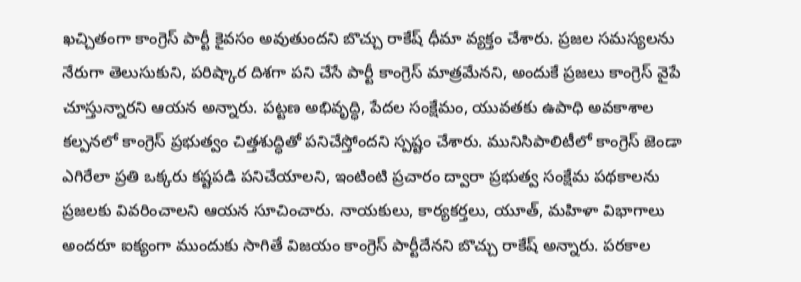ఖచ్చితంగా కాంగ్రెస్ పార్టీ కైవసం అవుతుందని బొచ్చు రాకేష్ ధీమా వ్యక్తం చేశారు. ప్రజల సమస్యలను నేరుగా తెలుసుకుని, పరిష్కార దిశగా పని చేసే పార్టీ కాంగ్రెస్ మాత్రమేనని, అందుకే ప్రజలు కాంగ్రెస్ వైపే చూస్తున్నారని ఆయన అన్నారు. పట్టణ అభివృద్ధి, పేదల సంక్షేమం, యువతకు ఉపాధి అవకాశాల కల్పనలో కాంగ్రెస్ ప్రభుత్వం చిత్తశుద్ధితో పనిచేస్తోందని స్పష్టం చేశారు. మునిసిపాలిటీలో కాంగ్రెస్ జెండా ఎగిరేలా ప్రతి ఒక్కరు కష్టపడి పనిచేయాలని, ఇంటింటి ప్రచారం ద్వారా ప్రభుత్వ సంక్షేమ పథకాలను ప్రజలకు వివరించాలని ఆయన సూచించారు. నాయకులు, కార్యకర్తలు, యూత్, మహిళా విభాగాలు అందరూ ఐక్యంగా ముందుకు సాగితే విజయం కాంగ్రెస్ పార్టీదేనని బొచ్చు రాకేష్ అన్నారు. పరకాల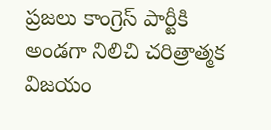ప్రజలు కాంగ్రెస్ పార్టీకి అండగా నిలిచి చరిత్రాత్మక విజయం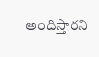అందిస్తారని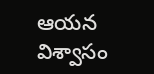ఆయన విశ్వాసం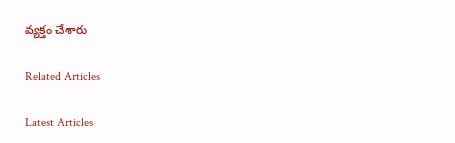వ్యక్తం చేశారు

Related Articles

Latest Articles